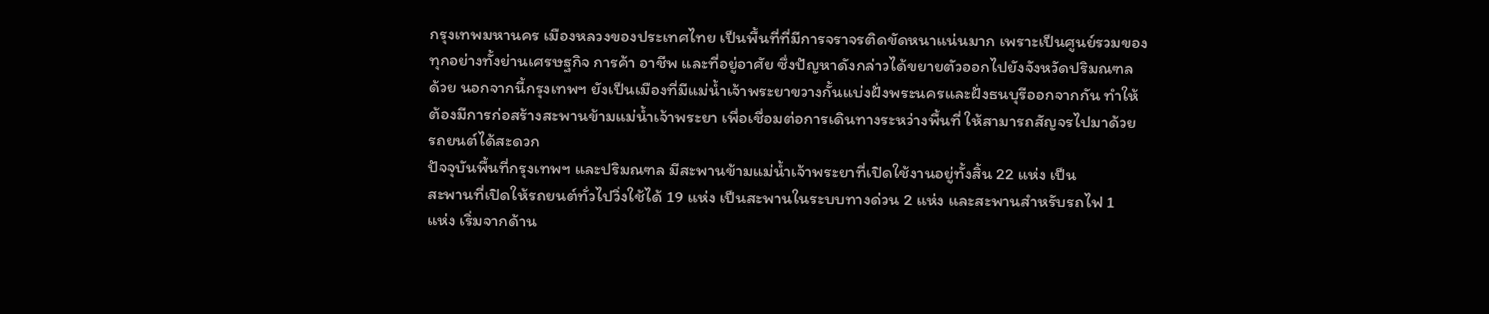กรุงเทพมหานคร เมืองหลวงของประเทศไทย เป็นพื้นที่ที่มีการจราจรติดขัดหนาแน่นมาก เพราะเป็นศูนย์รวมของ
ทุกอย่างทั้งย่านเศรษฐกิจ การค้า อาชีพ และที่อยู่อาศัย ซึ่งปัญหาดังกล่าวได้ขยายตัวออกไปยังจังหวัดปริมณฑล
ด้วย นอกจากนี้กรุงเทพฯ ยังเป็นเมืองที่มีแม่น้ำเจ้าพระยาขวางกั้นแบ่งฝั่งพระนครและฝั่งธนบุรีออกจากกัน ทำให้
ต้องมีการก่อสร้างสะพานข้ามแม่น้ำเจ้าพระยา เพื่อเชื่อมต่อการเดินทางระหว่างพื้นที่ ให้สามารถสัญจรไปมาด้วย
รถยนต์ได้สะดวก
ปัจจุบันพื้นที่กรุงเทพฯ และปริมณฑล มีสะพานข้ามแม่น้ำเจ้าพระยาที่เปิดใช้งานอยู่ทั้งสิ้น 22 แห่ง เป็น
สะพานที่เปิดให้รถยนต์ทั่วไปวิ่งใช้ได้ 19 แห่ง เป็นสะพานในระบบทางด่วน 2 แห่ง และสะพานสำหรับรถไฟ 1
แห่ง เริ่มจากด้าน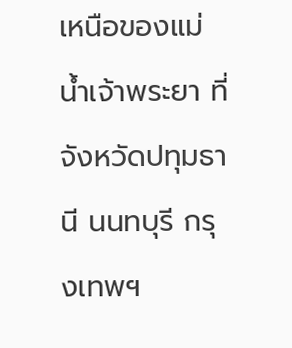เหนือของแม่น้ำเจ้าพระยา ที่จังหวัดปทุมธานี นนทบุรี กรุงเทพฯ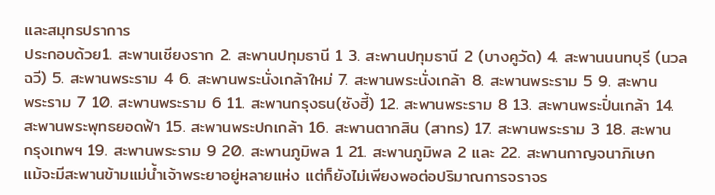และสมุทรปราการ
ประกอบด้วย1. สะพานเชียงราก 2. สะพานปทุมธานี 1 3. สะพานปทุมธานี 2 (บางคูวัด) 4. สะพานนนทบุรี (นวล
ฉวี) 5. สะพานพระราม 4 6. สะพานพระนั่งเกล้าใหม่ 7. สะพานพระนั่งเกล้า 8. สะพานพระราม 5 9. สะพาน
พระราม 7 10. สะพานพระราม 6 11. สะพานกรุงธน(ซังฮี้) 12. สะพานพระราม 8 13. สะพานพระปิ่นเกล้า 14.
สะพานพระพุทธยอดฟ้า 15. สะพานพระปกเกล้า 16. สะพานตากสิน (สาทร) 17. สะพานพระราม 3 18. สะพาน
กรุงเทพฯ 19. สะพานพระราม 9 20. สะพานภูมิพล 1 21. สะพานภูมิพล 2 และ 22. สะพานกาญจนาภิเษก
แม้จะมีสะพานข้ามแม่น้ำเจ้าพระยาอยู่หลายแห่ง แต่ก็ยังไม่เพียงพอต่อปริมาณการจราจร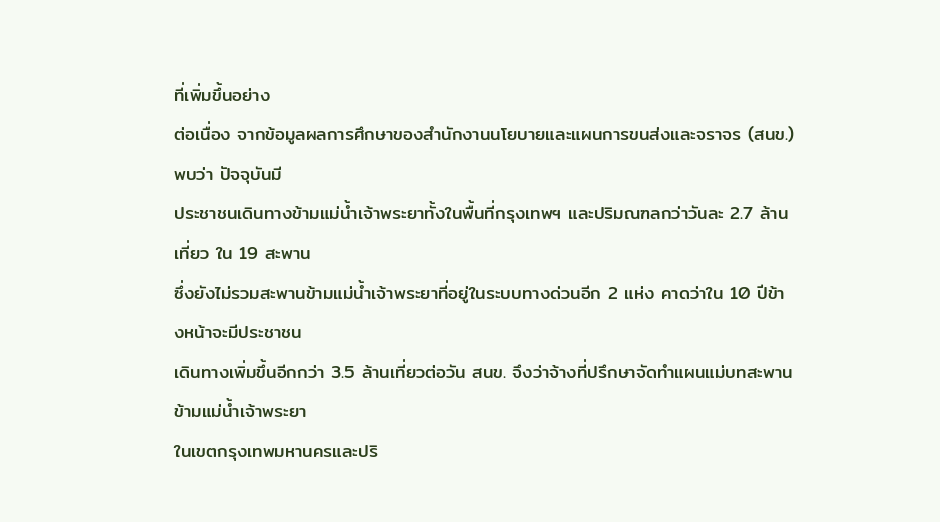ที่เพิ่มขึ้นอย่าง
ต่อเนื่อง จากข้อมูลผลการศึกษาของสำนักงานนโยบายและแผนการขนส่งและจราจร (สนข.) พบว่า ปัจจุบันมี
ประชาชนเดินทางข้ามแม่น้ำเจ้าพระยาทั้งในพื้นที่กรุงเทพฯ และปริมณฑลกว่าวันละ 2.7 ล้านเที่ยว ใน 19 สะพาน
ซึ่งยังไม่รวมสะพานข้ามแม่น้ำเจ้าพระยาที่อยู่ในระบบทางด่วนอีก 2 แห่ง คาดว่าใน 10 ปีข้างหน้าจะมีประชาชน
เดินทางเพิ่มขึ้นอีกกว่า 3.5 ล้านเที่ยวต่อวัน สนข. จึงว่าจ้างที่ปรึกษาจัดทำแผนแม่บทสะพานข้ามแม่น้ำเจ้าพระยา
ในเขตกรุงเทพมหานครและปริ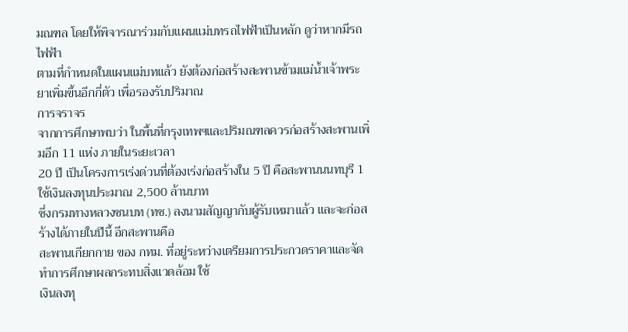มณฑล โดยให้พิจารณาร่วมกับแผนแม่บทรถไฟฟ้าเป็นหลัก ดูว่าหากมีรถไฟฟ้า
ตามที่กำหนดในแผนแม่บทแล้ว ยังต้องก่อสร้างสะพานข้ามแม่น้ำเจ้าพระยาเพิ่มขึ้นอีกกี่ตัว เพื่อรองรับปริมาณ
การจราจร
จากการศึกษาพบว่า ในพื้นที่กรุงเทพฯและปริมณฑลควรก่อสร้างสะพานเพิ่มอีก 11 แห่ง ภายในระยะเวลา
20 ปี เป็นโครงการเร่งด่วนที่ต้องเร่งก่อสร้างใน 5 ปี คือสะพานนนทบุรี 1 ใช้เงินลงทุนประมาณ 2,500 ล้านบาท
ซึ่งกรมทางหลวงชนบท (ทช.) ลงนามสัญญากับผู้รับเหมาแล้ว และจะก่อสร้างได้ภายในปีนี้ อีกสะพานคือ
สะพานเกียกกาย ของ กทม. ที่อยู่ระหว่างเตรียมการประกวดราคาและจัดทำการศึกษาผลกระทบสิ่งแวดล้อม ใช้
เงินลงทุ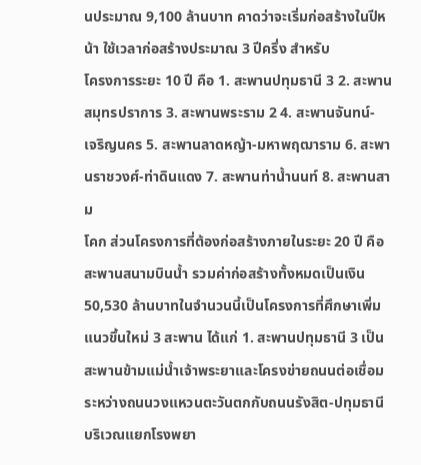นประมาณ 9,100 ล้านบาท คาดว่าจะเริ่มก่อสร้างในปีหน้า ใช้เวลาก่อสร้างประมาณ 3 ปีครึ่ง สำหรับ
โครงการระยะ 10 ปี คือ 1. สะพานปทุมธานี 3 2. สะพานสมุทรปราการ 3. สะพานพระราม 2 4. สะพานจันทน์-
เจริญนคร 5. สะพานลาดหญ้า-มหาพฤฒาราม 6. สะพานราชวงศ์-ท่าดินแดง 7. สะพานท่าน้ำนนท์ 8. สะพานสาม
โคก ส่วนโครงการที่ต้องก่อสร้างภายในระยะ 20 ปี คือ สะพานสนามบินน้ำ รวมค่าก่อสร้างทั้งหมดเป็นเงิน
50,530 ล้านบาทในจำนวนนี้เป็นโครงการที่ศึกษาเพิ่มแนวขึ้นใหม่ 3 สะพาน ได้แก่ 1. สะพานปทุมธานี 3 เป็น
สะพานข้ามแม่น้ำเจ้าพระยาและโครงข่ายถนนต่อเชื่อมระหว่างถนนวงแหวนตะวันตกกับถนนรังสิต-ปทุมธานี
บริเวณแยกโรงพยา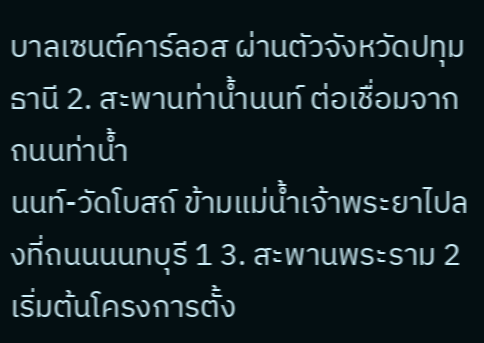บาลเซนต์คาร์ลอส ผ่านตัวจังหวัดปทุมธานี 2. สะพานท่าน้ำนนท์ ต่อเชื่อมจากถนนท่าน้ำ
นนท์-วัดโบสถ์ ข้ามแม่น้ำเจ้าพระยาไปลงที่ถนนนนทบุรี 1 3. สะพานพระราม 2 เริ่มต้นโครงการตั้ง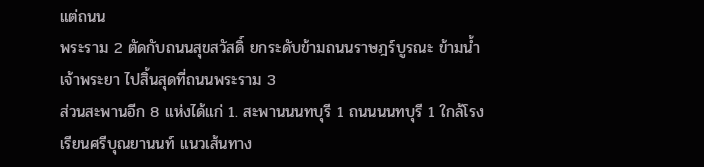แต่ถนน
พระราม 2 ตัดกับถนนสุขสวัสดิ์ ยกระดับข้ามถนนราษฎร์บูรณะ ข้ามน้ำเจ้าพระยา ไปสิ้นสุดที่ถนนพระราม 3
ส่วนสะพานอีก 8 แห่งได้แก่ 1. สะพานนนทบุรี 1 ถนนนนทบุรี 1 ใกล้โรงเรียนศรีบุณยานนท์ แนวเส้นทาง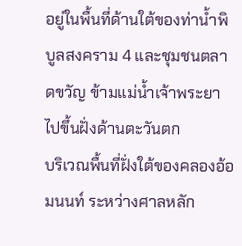อยู่ในพื้นที่ด้านใต้ของท่าน้ำพิบูลสงคราม 4 และชุมชนตลาดขวัญ ข้ามแม่น้ำเจ้าพระยาไปขึ้นฝั่งด้านตะวันตก
บริเวณพื้นที่ฝั่งใต้ของคลองอ้อมนนท์ ระหว่างศาลหลัก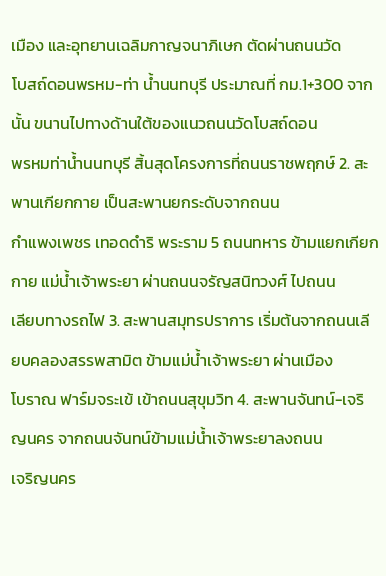เมือง และอุทยานเฉลิมกาญจนาภิเษก ตัดผ่านถนนวัด
โบสถ์ดอนพรหม-ท่า น้ำนนทบุรี ประมาณที่ กม.1+300 จากนั้น ขนานไปทางด้านใต้ของแนวถนนวัดโบสถ์ดอน
พรหมท่าน้ำนนทบุรี สิ้นสุดโครงการที่ถนนราชพฤกษ์ 2. สะพานเกียกกาย เป็นสะพานยกระดับจากถนน
กำแพงเพชร เทอดดำริ พระราม 5 ถนนทหาร ข้ามแยกเกียกกาย แม่น้ำเจ้าพระยา ผ่านถนนจรัญสนิทวงศ์ ไปถนน
เลียบทางรถไฟ 3. สะพานสมุทรปราการ เริ่มต้นจากถนนเลียบคลองสรรพสามิต ข้ามแม่น้ำเจ้าพระยา ผ่านเมือง
โบราณ ฟาร์มจระเข้ เข้าถนนสุขุมวิท 4. สะพานจันทน์-เจริญนคร จากถนนจันทน์ข้ามแม่น้ำเจ้าพระยาลงถนน
เจริญนคร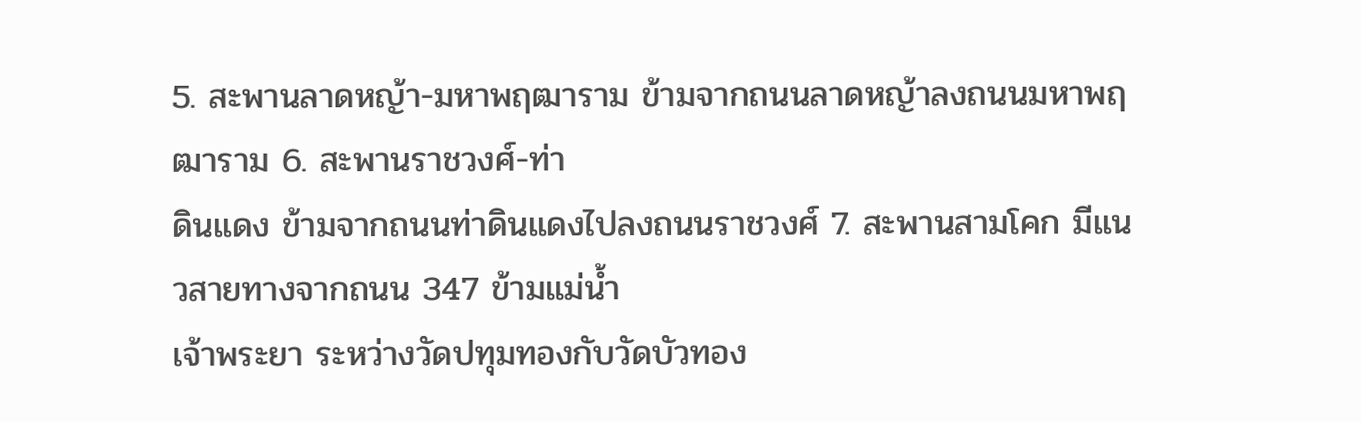5. สะพานลาดหญ้า-มหาพฤฒาราม ข้ามจากถนนลาดหญ้าลงถนนมหาพฤฒาราม 6. สะพานราชวงศ์-ท่า
ดินแดง ข้ามจากถนนท่าดินแดงไปลงถนนราชวงศ์ 7. สะพานสามโคก มีแนวสายทางจากถนน 347 ข้ามแม่น้ำ
เจ้าพระยา ระหว่างวัดปทุมทองกับวัดบัวทอง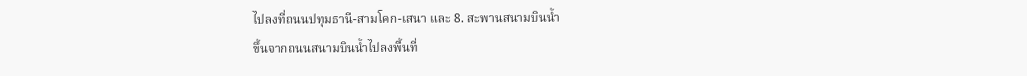ไปลงที่ถนนปทุมธานี-สามโคก-เสนา และ 8. สะพานสนามบินน้ำ
ขึ้นจากถนนสนามบินน้ำไปลงพื้นที่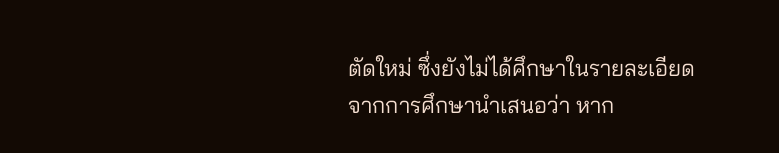ตัดใหม่ ซึ่งยังไม่ได้ศึกษาในรายละเอียด
จากการศึกษานำเสนอว่า หาก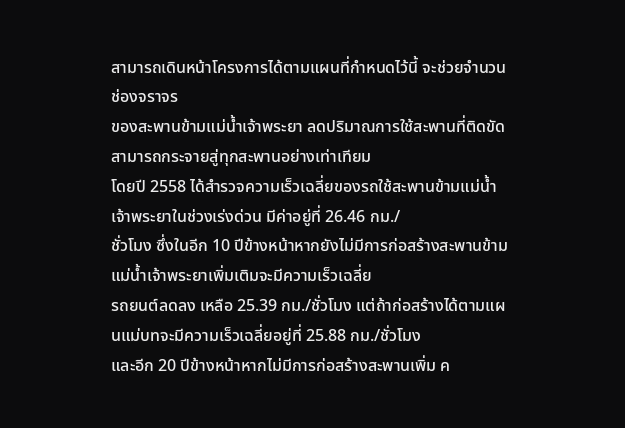สามารถเดินหน้าโครงการได้ตามแผนที่กำหนดไว้นี้ จะช่วยจำนวนช่องจราจร
ของสะพานข้ามแม่น้ำเจ้าพระยา ลดปริมาณการใช้สะพานที่ติดขัด สามารถกระจายสู่ทุกสะพานอย่างเท่าเทียม
โดยปี 2558 ได้สำรวจความเร็วเฉลี่ยของรถใช้สะพานข้ามแม่น้ำเจ้าพระยาในช่วงเร่งด่วน มีค่าอยู่ที่ 26.46 กม./
ชั่วโมง ซึ่งในอีก 10 ปีข้างหน้าหากยังไม่มีการก่อสร้างสะพานข้ามแม่น้ำเจ้าพระยาเพิ่มเติมจะมีความเร็วเฉลี่ย
รถยนต์ลดลง เหลือ 25.39 กม./ชั่วโมง แต่ถ้าก่อสร้างได้ตามแผนแม่บทจะมีความเร็วเฉลี่ยอยู่ที่ 25.88 กม./ชั่วโมง
และอีก 20 ปีข้างหน้าหากไม่มีการก่อสร้างสะพานเพิ่ม ค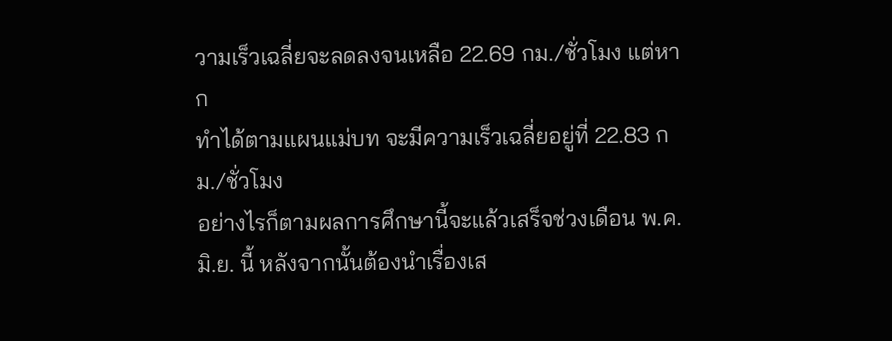วามเร็วเฉลี่ยจะลดลงจนเหลือ 22.69 กม./ชั่วโมง แต่หาก
ทำได้ตามแผนแม่บท จะมีความเร็วเฉลี่ยอยู่ที่ 22.83 กม./ชั่วโมง
อย่างไรก็ตามผลการศึกษานี้จะแล้วเสร็จช่วงเดือน พ.ค.มิ.ย. นี้ หลังจากนั้นต้องนำเรื่องเส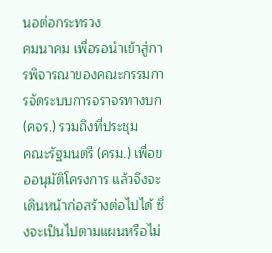นอต่อกระทรวง
คมนาคม เพื่อรอนำเข้าสู่การพิจารณาของคณะกรรมการจัดระบบการจราจรทางบก (คจร.) รวมถึงที่ประชุม
คณะรัฐมนตรี (ครม.) เพื่อขออนุมัติโครงการ แล้วจึงจะเดินหน้าก่อสร้างต่อไปได้ ซึ่งจะเป็นไปตามแผนหรือไม่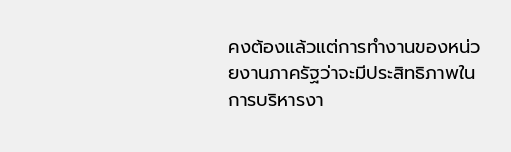คงต้องแล้วแต่การทำงานของหน่วยงานภาครัฐว่าจะมีประสิทธิภาพในการบริหารงา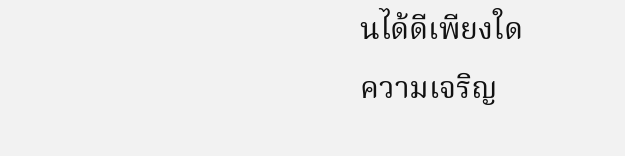นได้ดีเพียงใด
ความเจริญ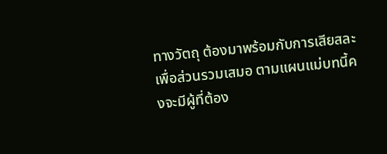ทางวัตถุ ต้องมาพร้อมกับการเสียสละเพื่อส่วนรวมเสมอ ตามแผนแม่บทนี้คงจะมีผู้ที่ต้อง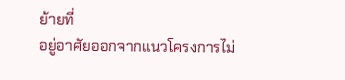ย้ายที่
อยู่อาศัยออกจากแนวโครงการไม่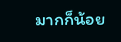มากก็น้อย